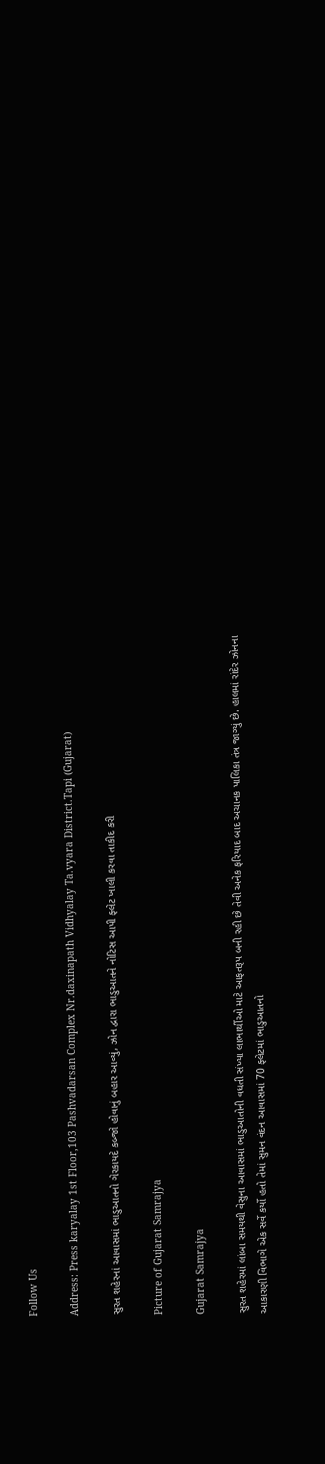Follow Us

Address: Press karyalay 1st Floor,103 Pashvadarsan Complex Nr.daxinapath Vidhyalay Ta.vyara District.Tapi (Gujarat)

સુરત શહેરનાં આવાસમાં ભાડુઆતનો ગેરકાયદે કબ્જો હોવાનું બહાર આવ્યું, ઝોન દ્વારા ભાડુઆતને નોટિસ આપી ફ્લેટ ખાલી કરવા તાકીદ કરી

Picture of Gujarat Samrajya

Gujarat Samrajya

સુરત શહેરમાં લાંબા સમયથી વેસુના આવાસમાં ભાડુઆતોની વધતી સંખ્યા લાભાર્થીઓ માટે આફતરૂપ બની રહી છે તેવી અનેક ફરિયાદ બાદ અચાનક પાલિકા તંત્ર જાગ્યું છે. હાલમાં રાંદેર ઝોનના આકારણી વિભાગે એક સર્વે કર્યો હતો તેમાં સુમન વંદન આવાસમાં 70 ફ્લેટમાં ભાડુઆતનો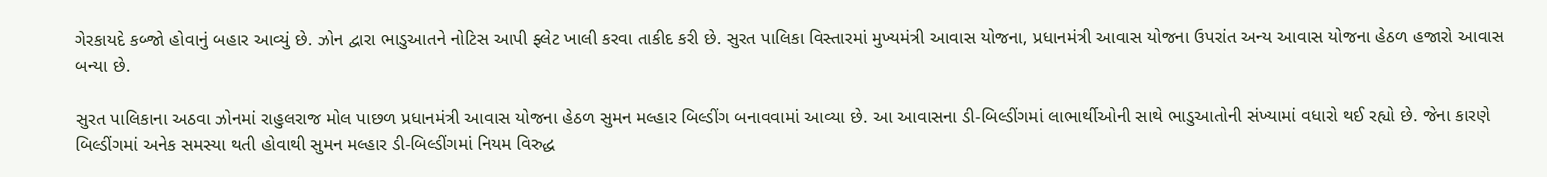ગેરકાયદે કબ્જો હોવાનું બહાર આવ્યું છે. ઝોન દ્વારા ભાડુઆતને નોટિસ આપી ફ્લેટ ખાલી કરવા તાકીદ કરી છે. સુરત પાલિકા વિસ્તારમાં મુખ્યમંત્રી આવાસ યોજના, પ્રધાનમંત્રી આવાસ યોજના ઉપરાંત અન્ય આવાસ યોજના હેઠળ હજારો આવાસ બન્યા છે.

સુરત પાલિકાના અઠવા ઝોનમાં રાહુલરાજ મોલ પાછળ પ્રધાનમંત્રી આવાસ યોજના હેઠળ સુમન મલ્હાર બિલ્ડીંગ બનાવવામાં આવ્યા છે. આ આવાસના ડી-બિલ્ડીંગમાં લાભાર્થીઓની સાથે ભાડુઆતોની સંખ્યામાં વધારો થઈ રહ્યો છે. જેના કારણે બિલ્ડીંગમાં અનેક સમસ્યા થતી હોવાથી સુમન મલ્હાર ડી-બિલ્ડીંગમાં નિયમ વિરુદ્ધ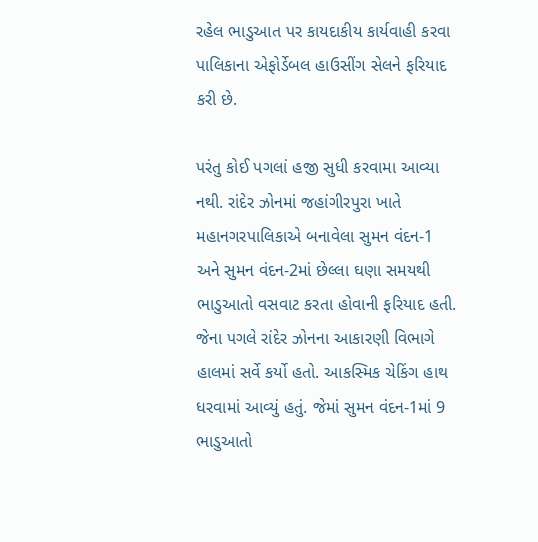રહેલ ભાડુઆત પર કાયદાકીય કાર્યવાહી કરવા પાલિકાના એફોર્ડેબલ હાઉસીંગ સેલને ફરિયાદ કરી છે.

પરંતુ કોઈ પગલાં હજી સુધી કરવામા આવ્યા નથી. રાંદેર ઝોનમાં જહાંગીરપુરા ખાતે મહાનગરપાલિકાએ બનાવેલા સુમન વંદન-1 અને સુમન વંદન-2માં છેલ્લા ઘણા સમયથી ભાડુઆતો વસવાટ કરતા હોવાની ફરિયાદ હતી. જેના પગલે રાંદેર ઝોનના આકારણી વિભાગે હાલમાં સર્વે કર્યો હતો. આકસ્મિક ચેકિંગ હાથ ધરવામાં આવ્યું હતું. જેમાં સુમન વંદન-1માં 9 ભાડુઆતો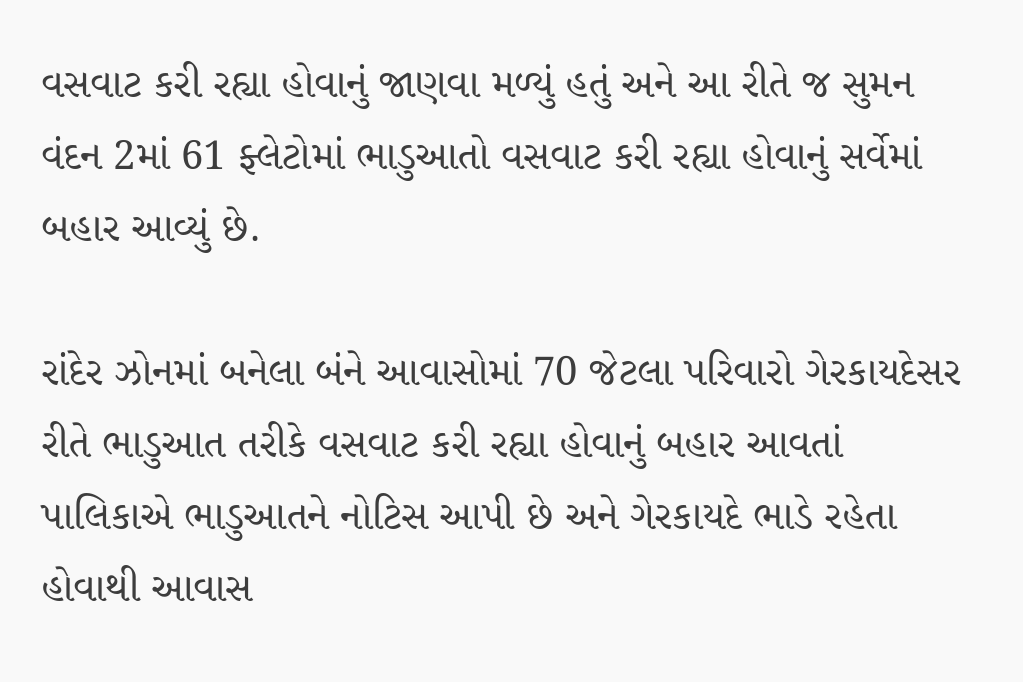વસવાટ કરી રહ્યા હોવાનું જાણવા મળ્યું હતું અને આ રીતે જ સુમન વંદન 2માં 61 ફ્લેટોમાં ભાડુઆતો વસવાટ કરી રહ્યા હોવાનું સર્વેમાં બહાર આવ્યું છે.

રાંદેર ઝોનમાં બનેલા બંને આવાસોમાં 70 જેટલા પરિવારો ગેરકાયદેસર રીતે ભાડુઆત તરીકે વસવાટ કરી રહ્યા હોવાનું બહાર આવતાં પાલિકાએ ભાડુઆતને નોટિસ આપી છે અને ગેરકાયદે ભાડે રહેતા હોવાથી આવાસ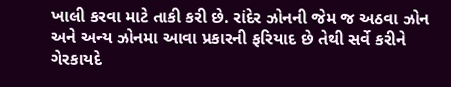ખાલી કરવા માટે તાકી કરી છે. રાંદેર ઝોનની જેમ જ અઠવા ઝોન અને અન્ય ઝોનમા આવા પ્રકારની ફરિયાદ છે તેથી સર્વે કરીને ગેરકાયદે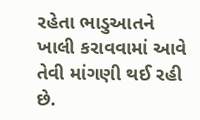રહેતા ભાડુઆતને ખાલી કરાવવામાં આવે તેવી માંગણી થઈ રહી છે.